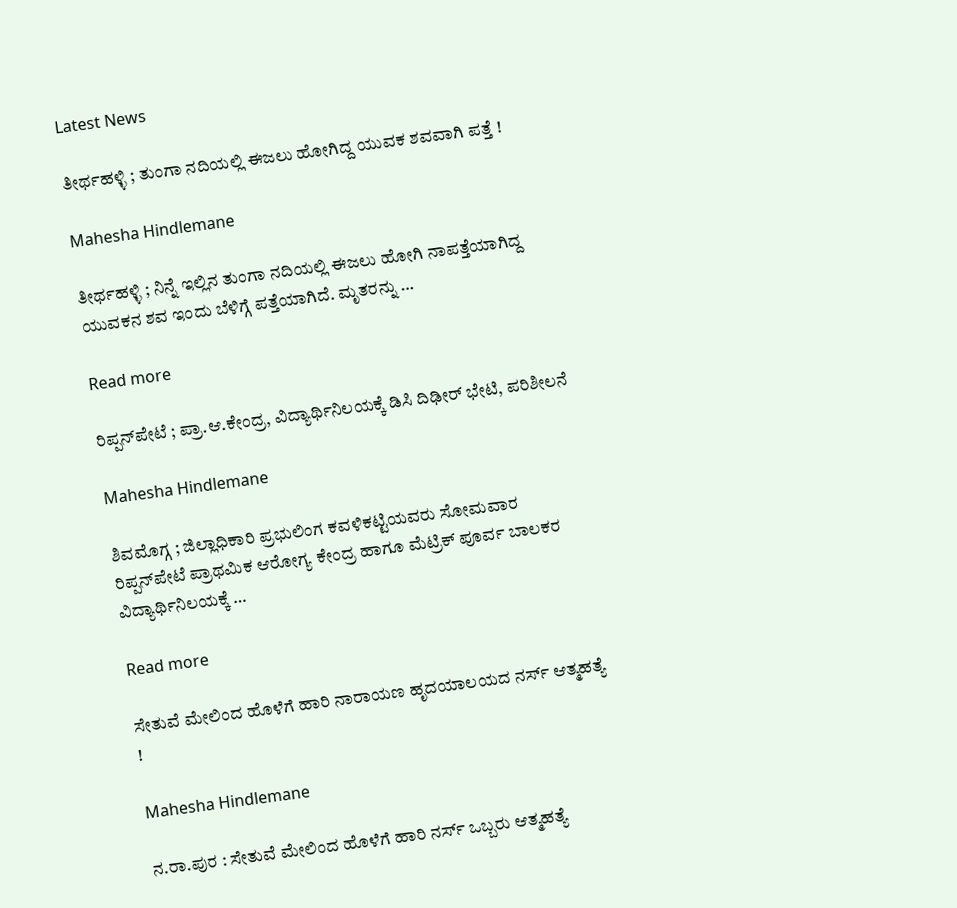Latest News

ತೀರ್ಥಹಳ್ಳಿ ; ತುಂಗಾ ನದಿಯಲ್ಲಿ ಈಜಲು ಹೋಗಿದ್ದ ಯುವಕ ಶವವಾಗಿ ಪತ್ತೆ !

Mahesha Hindlemane

ತೀರ್ಥಹಳ್ಳಿ ; ನಿನ್ನೆ ಇಲ್ಲಿನ ತುಂಗಾ ನದಿಯಲ್ಲಿ ಈಜಲು ಹೋಗಿ ನಾಪತ್ತೆಯಾಗಿದ್ದ ಯುವಕನ ಶವ ಇಂದು ಬೆಳಿಗ್ಗೆ ಪತ್ತೆಯಾಗಿದೆ. ಮೃತರನ್ನು …

Read more

ರಿಪ್ಪನ್‌ಪೇಟೆ ; ಪ್ರಾ.ಆ.ಕೇಂದ್ರ, ವಿದ್ಯಾರ್ಥಿನಿಲಯಕ್ಕೆ ಡಿಸಿ ದಿಢೀರ್ ಭೇಟಿ, ಪರಿಶೀಲನೆ

Mahesha Hindlemane

ಶಿವಮೊಗ್ಗ ; ಜಿಲ್ಲಾಧಿಕಾರಿ ಪ್ರಭುಲಿಂಗ ಕವಳಿಕಟ್ಟಿಯವರು ಸೋಮವಾರ ರಿಪ್ಪನ್‌ಪೇಟೆ ಪ್ರಾಥಮಿಕ ಆರೋಗ್ಯ ಕೇಂದ್ರ ಹಾಗೂ ಮೆಟ್ರಿಕ್ ಪೂರ್ವ ಬಾಲಕರ ವಿದ್ಯಾರ್ಥಿನಿಲಯಕ್ಕೆ …

Read more

ಸೇತುವೆ ಮೇಲಿಂದ ಹೊಳೆಗೆ ಹಾರಿ ನಾರಾಯಣ ಹೃದಯಾಲಯದ ನರ್ಸ್ ಆತ್ಮಹತ್ಯೆ !

Mahesha Hindlemane

ನ.ರಾ.ಪುರ : ಸೇತುವೆ ಮೇಲಿಂದ ಹೊಳೆಗೆ ಹಾರಿ ನರ್ಸ್ ಒಬ್ಬರು ಆತ್ಮಹತ್ಯೆ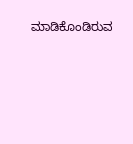ಮಾಡಿಕೊಂಡಿರುವ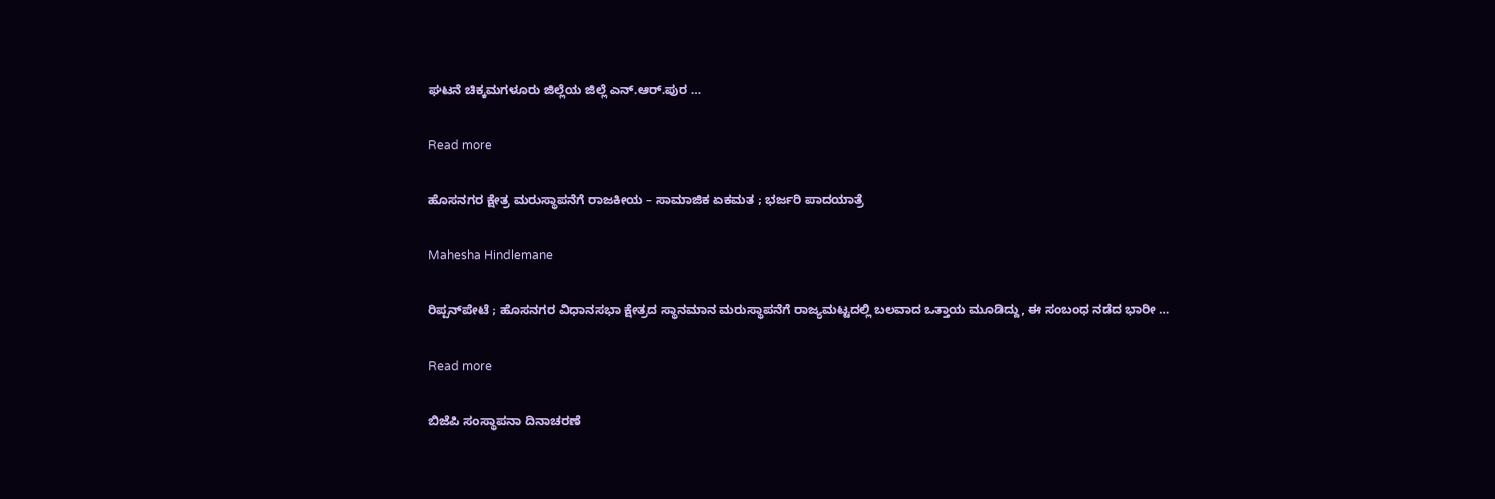ಘಟನೆ ಚಿಕ್ಕಮಗಳೂರು ಜಿಲ್ಲೆಯ ಜಿಲ್ಲೆ ಎನ್.ಆರ್.ಪುರ …

Read more

ಹೊಸನಗರ ಕ್ಷೇತ್ರ ಮರುಸ್ಥಾಪನೆಗೆ ರಾಜಕೀಯ – ಸಾಮಾಜಿಕ ಏಕಮತ ; ಭರ್ಜರಿ ಪಾದಯಾತ್ರೆ

Mahesha Hindlemane

ರಿಪ್ಪನ್‌ಪೇಟೆ ; ಹೊಸನಗರ ವಿಧಾನಸಭಾ ಕ್ಷೇತ್ರದ ಸ್ಥಾನಮಾನ ಮರುಸ್ಥಾಪನೆಗೆ ರಾಜ್ಯಮಟ್ಟದಲ್ಲಿ ಬಲವಾದ ಒತ್ತಾಯ ಮೂಡಿದ್ದು, ಈ ಸಂಬಂಧ ನಡೆದ ಭಾರೀ …

Read more

ಬಿಜೆಪಿ ಸಂಸ್ಥಾಪನಾ ದಿನಾಚರಣೆ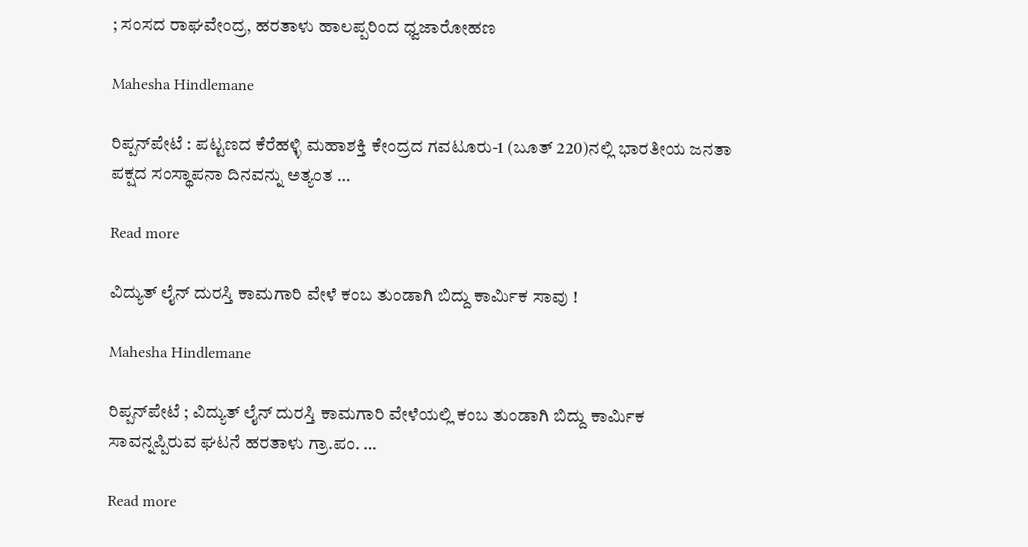; ಸಂಸದ ರಾಘವೇಂದ್ರ, ಹರತಾಳು ಹಾಲಪ್ಪರಿಂದ ಧ್ವಜಾರೋಹಣ

Mahesha Hindlemane

ರಿಪ್ಪನ್‌ಪೇಟೆ : ಪಟ್ಟಣದ ಕೆರೆಹಳ್ಳಿ ಮಹಾಶಕ್ತಿ ಕೇಂದ್ರದ ಗವಟೂರು-1 (ಬೂತ್ 220)ನಲ್ಲಿ ಭಾರತೀಯ ಜನತಾ ಪಕ್ಷದ ಸಂಸ್ಥಾಪನಾ ದಿನವನ್ನು ಅತ್ಯಂತ …

Read more

ವಿದ್ಯುತ್ ಲೈನ್ ದುರಸ್ತಿ ಕಾಮಗಾರಿ ವೇಳೆ ಕಂಬ ತುಂಡಾಗಿ ಬಿದ್ದು ಕಾರ್ಮಿಕ ಸಾವು !

Mahesha Hindlemane

ರಿಪ್ಪನ್‌ಪೇಟೆ ; ವಿದ್ಯುತ್‌ ಲೈನ್ ದುರಸ್ತಿ ಕಾಮಗಾರಿ ವೇಳೆಯಲ್ಲಿ ಕಂಬ ತುಂಡಾಗಿ ಬಿದ್ದು ಕಾರ್ಮಿಕ ಸಾವನ್ನಪ್ಪಿರುವ ಘಟನೆ ಹರತಾಳು ಗ್ರಾ.ಪಂ. …

Read more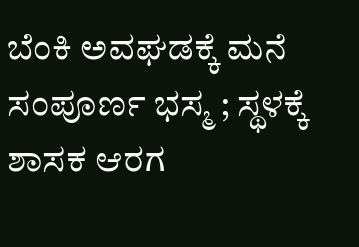ಬೆಂಕಿ ಅವಘಡಕ್ಕೆ ಮನೆ ಸಂಪೂರ್ಣ ಭಸ್ಮ ; ಸ್ಥಳಕ್ಕೆ ಶಾಸಕ ಆರಗ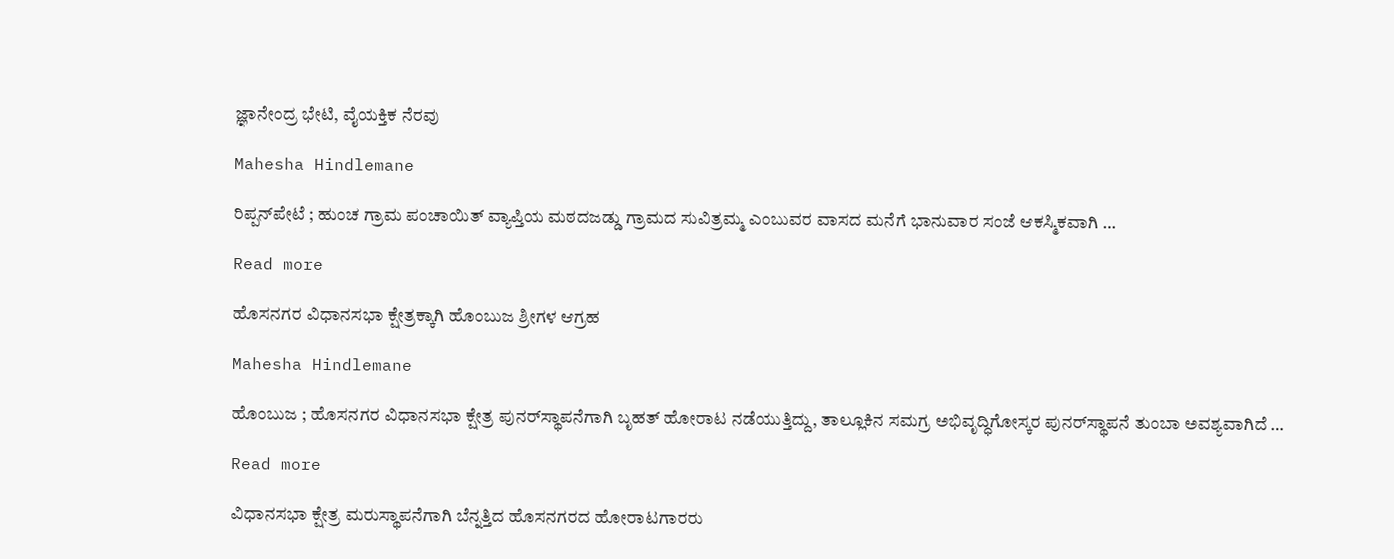ಜ್ಞಾನೇಂದ್ರ ಭೇಟಿ, ವೈಯಕ್ತಿಕ ನೆರವು

Mahesha Hindlemane

ರಿಪ್ಪನ್‌ಪೇಟೆ ; ಹುಂಚ ಗ್ರಾಮ ಪಂಚಾಯಿತ್ ವ್ಯಾಪ್ತಿಯ ಮಠದಜಡ್ಡು ಗ್ರಾಮದ ಸುವಿತ್ರಮ್ಮ ಎಂಬುವರ ವಾಸದ ಮನೆಗೆ ಭಾನುವಾರ ಸಂಜೆ ಆಕಸ್ಮಿಕವಾಗಿ …

Read more

ಹೊಸನಗರ ವಿಧಾನಸಭಾ ಕ್ಷೇತ್ರಕ್ಕಾಗಿ ಹೊಂಬುಜ ಶ್ರೀಗಳ ಆಗ್ರಹ

Mahesha Hindlemane

ಹೊಂಬುಜ ; ಹೊಸನಗರ ವಿಧಾನಸಭಾ ಕ್ಷೇತ್ರ ಪುನರ್‌ಸ್ಥಾಪನೆಗಾಗಿ ಬೃಹತ್ ಹೋರಾಟ ನಡೆಯುತ್ತಿದ್ದು, ತಾಲ್ಲೂಕಿನ ಸಮಗ್ರ ಅಭಿವೃದ್ಧಿಗೋಸ್ಕರ ಪುನರ್‌ಸ್ಥಾಪನೆ ತುಂಬಾ ಅವಶ್ಯವಾಗಿದೆ …

Read more

ವಿಧಾನಸಭಾ ಕ್ಷೇತ್ರ ಮರುಸ್ಥಾಪನೆಗಾಗಿ ಬೆನ್ನತ್ತಿದ ಹೊಸನಗರದ ಹೋರಾಟಗಾರರು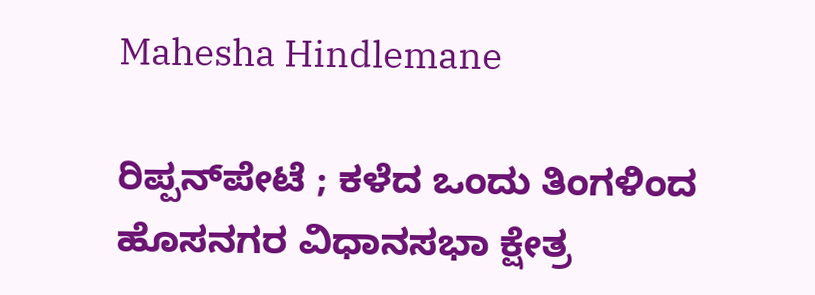Mahesha Hindlemane

ರಿಪ್ಪನ್‌ಪೇಟೆ ; ಕಳೆದ ಒಂದು ತಿಂಗಳಿಂದ ಹೊಸನಗರ ವಿಧಾನಸಭಾ ಕ್ಷೇತ್ರ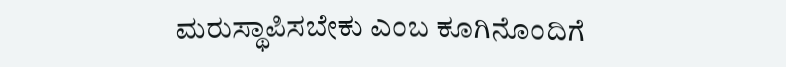ಮರುಸ್ಥಾಪಿಸಬೇಕು ಎಂಬ ಕೂಗಿನೊಂದಿಗೆ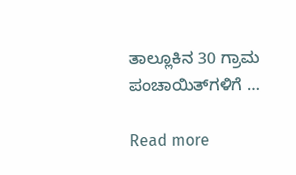ತಾಲ್ಲೂಕಿನ 30 ಗ್ರಾಮ ಪಂಚಾಯಿತ್‌ಗಳಿಗೆ …

Read more